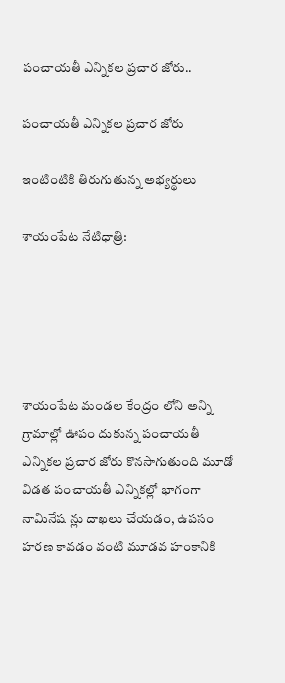పంచాయతీ ఎన్నికల ప్రచార జోరు..

పంచాయతీ ఎన్నికల ప్రచార జోరు

ఇంటింటికి తిరుగుతున్న అభ్యర్థులు

శాయంపేట నేటిధాత్రి:





శాయంపేట మండల కేంద్రం లోని అన్ని గ్రామాల్లో ఊపం దుకున్న పంచాయతీ ఎన్నికల ప్రచార జోరు కొనసాగుతుంది మూడో విడత పంచాయతీ ఎన్నికల్లో భాగంగా నామినేష న్లు దాఖలు చేయడం, ఉపసం హరణ కావడం వంటి మూడవ హంకానికి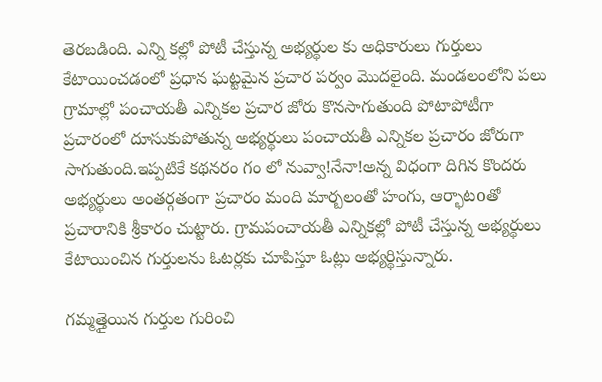తెరబడింది. ఎన్ని కల్లో పోటీ చేస్తున్న అభ్యర్థుల కు అధికారులు గుర్తులు కేటాయించడంలో ప్రధాన ఘట్టమైన ప్రచార పర్వం మొదలైంది. మండలంలోని పలు గ్రామాల్లో పంచాయతీ ఎన్నికల ప్రచార జోరు కొనసాగుతుంది పోటాపోటీగా ప్రచారంలో దూసుకుపోతున్న అభ్యర్థులు పంచాయతీ ఎన్నికల ప్రచారం జోరుగా సాగుతుంది.ఇప్పటికే కథనరం గం లో నువ్వా!నేనా!అన్న విధంగా దిగిన కొందరు అభ్యర్థులు అంతర్గతంగా ప్రచారం మంది మార్బలంతో హంగు, ఆర్భాటoతో ప్రచారానికి శ్రీకారం చుట్టారు. గ్రామపంచాయతీ ఎన్నికల్లో పోటీ చేస్తున్న అభ్యర్థులు కేటాయించిన గుర్తులను ఓటర్లకు చూపిస్తూ ఓట్లు అభ్యర్థిస్తున్నారు.

గమ్మత్తైయిన గుర్తుల గురించి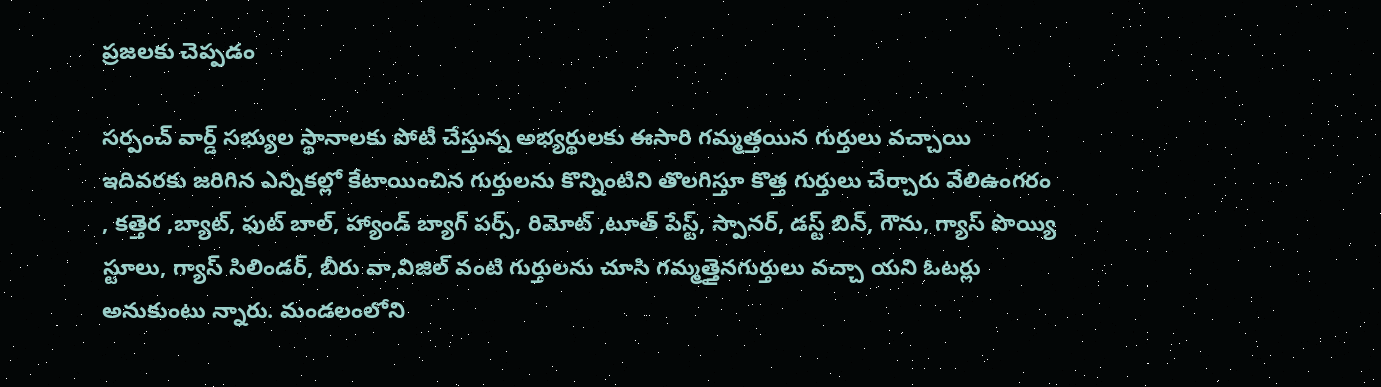ప్రజలకు చెప్పడం

సర్పంచ్ వార్డ్ సభ్యుల స్థానాలకు పోటీ చేస్తున్న అభ్యర్థులకు ఈసారి గమ్మత్తయిన గుర్తులు వచ్చాయి ఇదివరకు జరిగిన ఎన్నికల్లో కేటాయించిన గుర్తులను కొన్నింటిని తొలగిస్తూ కొత్త గుర్తులు చేర్చారు వేలిఉంగరం , కత్తెర ,బ్యాట్, ఫుట్ బాల్, హ్యాండ్ బ్యాగ్ పర్స్, రిమోట్ ,టూత్ పేస్ట్, స్పానర్, డస్ట్ బిన్, గౌను, గ్యాస్ పొయ్యి స్టూలు, గ్యాస్ సిలిండర్, బీరు వా,విజిల్ వంటి గుర్తులను చూసి గమ్మత్తైనగుర్తులు వచ్చా యని ఓటర్లు అనుకుంటు న్నారు. మండలంలోని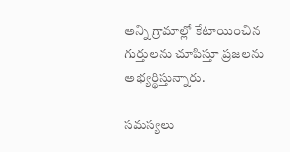అన్ని గ్రామాల్లో కేటాయించిన గుర్తులను చూపిస్తూ ప్రజలను అభ్యర్థిస్తున్నారు.

సమస్యలు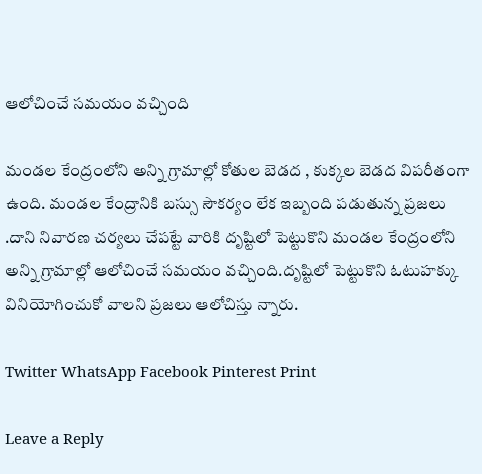ఆలోచించే సమయం వచ్చింది

మండల కేంద్రంలోని అన్ని గ్రామాల్లో కోతుల బెడద , కుక్కల బెడద విపరీతంగా ఉంది. మండల కేంద్రానికి బస్సు సౌకర్యం లేక ఇబ్బంది పడుతున్న ప్రజలు .దాని నివారణ చర్యలు చేపట్టే వారికి దృష్టిలో పెట్టుకొని మండల కేంద్రంలోని అన్ని గ్రామాల్లో ఆలోచించే సమయం వచ్చింది.దృష్టిలో పెట్టుకొని ఓటుహక్కు వినియోగించుకో వాలని ప్రజలు ఆలోచిస్తు న్నారు.

Twitter WhatsApp Facebook Pinterest Print

Leave a Reply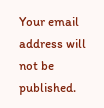Your email address will not be published.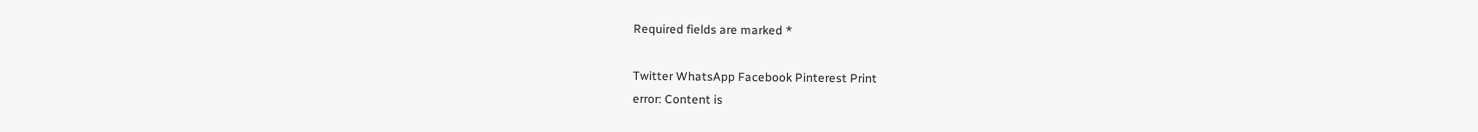Required fields are marked *

Twitter WhatsApp Facebook Pinterest Print
error: Content is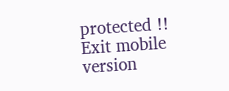protected !!
Exit mobile version